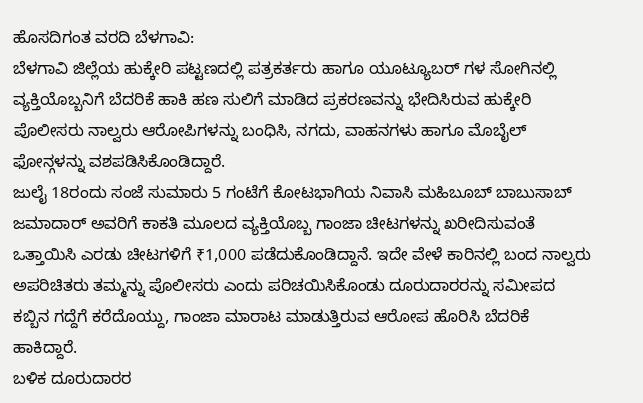ಹೊಸದಿಗಂತ ವರದಿ ಬೆಳಗಾವಿ:
ಬೆಳಗಾವಿ ಜಿಲ್ಲೆಯ ಹುಕ್ಕೇರಿ ಪಟ್ಟಣದಲ್ಲಿ ಪತ್ರಕರ್ತರು ಹಾಗೂ ಯೂಟ್ಯೂಬರ್ ಗಳ ಸೋಗಿನಲ್ಲಿ ವ್ಯಕ್ತಿಯೊಬ್ಬನಿಗೆ ಬೆದರಿಕೆ ಹಾಕಿ ಹಣ ಸುಲಿಗೆ ಮಾಡಿದ ಪ್ರಕರಣವನ್ನು ಭೇದಿಸಿರುವ ಹುಕ್ಕೇರಿ ಪೊಲೀಸರು ನಾಲ್ವರು ಆರೋಪಿಗಳನ್ನು ಬಂಧಿಸಿ, ನಗದು, ವಾಹನಗಳು ಹಾಗೂ ಮೊಬೈಲ್ ಫೋನ್ಗಳನ್ನು ವಶಪಡಿಸಿಕೊಂಡಿದ್ದಾರೆ.
ಜುಲೈ 18ರಂದು ಸಂಜೆ ಸುಮಾರು 5 ಗಂಟೆಗೆ ಕೋಟಭಾಗಿಯ ನಿವಾಸಿ ಮಹಿಬೂಬ್ ಬಾಬುಸಾಬ್ ಜಮಾದಾರ್ ಅವರಿಗೆ ಕಾಕತಿ ಮೂಲದ ವ್ಯಕ್ತಿಯೊಬ್ಬ ಗಾಂಜಾ ಚೀಟಗಳನ್ನು ಖರೀದಿಸುವಂತೆ ಒತ್ತಾಯಿಸಿ ಎರಡು ಚೀಟಗಳಿಗೆ ₹1,000 ಪಡೆದುಕೊಂಡಿದ್ದಾನೆ. ಇದೇ ವೇಳೆ ಕಾರಿನಲ್ಲಿ ಬಂದ ನಾಲ್ವರು ಅಪರಿಚಿತರು ತಮ್ಮನ್ನು ಪೊಲೀಸರು ಎಂದು ಪರಿಚಯಿಸಿಕೊಂಡು ದೂರುದಾರರನ್ನು ಸಮೀಪದ ಕಬ್ಬಿನ ಗದ್ದೆಗೆ ಕರೆದೊಯ್ದು, ಗಾಂಜಾ ಮಾರಾಟ ಮಾಡುತ್ತಿರುವ ಆರೋಪ ಹೊರಿಸಿ ಬೆದರಿಕೆ ಹಾಕಿದ್ದಾರೆ.
ಬಳಿಕ ದೂರುದಾರರ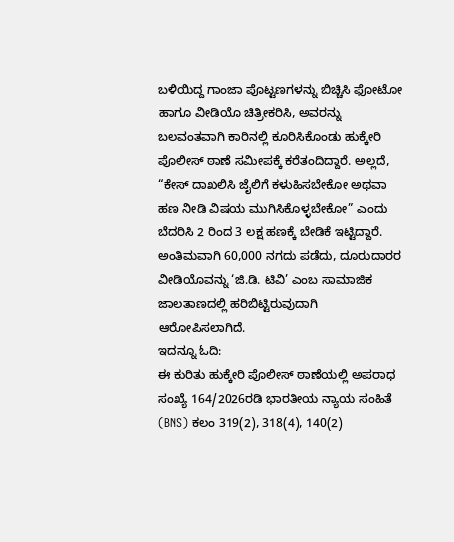ಬಳಿಯಿದ್ದ ಗಾಂಜಾ ಪೊಟ್ಟಣಗಳನ್ನು ಬಿಚ್ಚಿಸಿ ಫೋಟೋ ಹಾಗೂ ವೀಡಿಯೊ ಚಿತ್ರೀಕರಿಸಿ, ಅವರನ್ನು ಬಲವಂತವಾಗಿ ಕಾರಿನಲ್ಲಿ ಕೂರಿಸಿಕೊಂಡು ಹುಕ್ಕೇರಿ ಪೊಲೀಸ್ ಠಾಣೆ ಸಮೀಪಕ್ಕೆ ಕರೆತಂದಿದ್ದಾರೆ. ಅಲ್ಲದೆ, “ಕೇಸ್ ದಾಖಲಿಸಿ ಜೈಲಿಗೆ ಕಳುಹಿಸಬೇಕೋ ಅಥವಾ ಹಣ ನೀಡಿ ವಿಷಯ ಮುಗಿಸಿಕೊಳ್ಳಬೇಕೋ” ಎಂದು ಬೆದರಿಸಿ 2 ರಿಂದ 3 ಲಕ್ಷ ಹಣಕ್ಕೆ ಬೇಡಿಕೆ ಇಟ್ಟಿದ್ದಾರೆ. ಅಂತಿಮವಾಗಿ 60,000 ನಗದು ಪಡೆದು, ದೂರುದಾರರ ವೀಡಿಯೊವನ್ನು ‘ಜಿ.ಡಿ. ಟಿವಿ’ ಎಂಬ ಸಾಮಾಜಿಕ ಜಾಲತಾಣದಲ್ಲಿ ಹರಿಬಿಟ್ಟಿರುವುದಾಗಿ ಆರೋಪಿಸಲಾಗಿದೆ.
ಇದನ್ನೂ ಓದಿ:
ಈ ಕುರಿತು ಹುಕ್ಕೇರಿ ಪೊಲೀಸ್ ಠಾಣೆಯಲ್ಲಿ ಅಪರಾಧ ಸಂಖ್ಯೆ 164/2026ರಡಿ ಭಾರತೀಯ ನ್ಯಾಯ ಸಂಹಿತೆ (BNS) ಕಲಂ 319(2), 318(4), 140(2)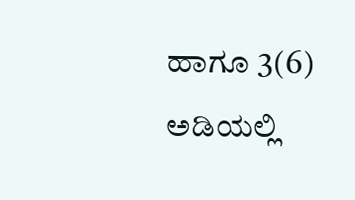ಹಾಗೂ 3(6) ಅಡಿಯಲ್ಲಿ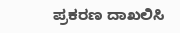ಪ್ರಕರಣ ದಾಖಲಿಸಿ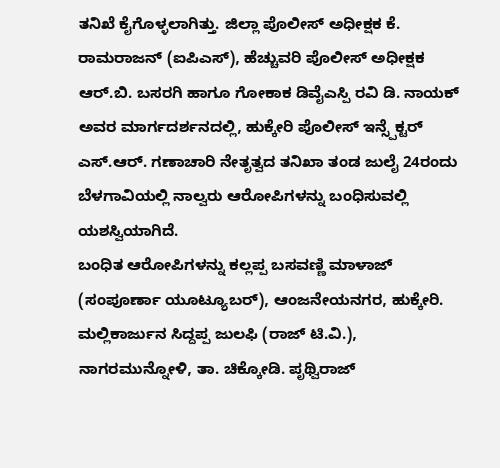ತನಿಖೆ ಕೈಗೊಳ್ಳಲಾಗಿತ್ತು. ಜಿಲ್ಲಾ ಪೊಲೀಸ್ ಅಧೀಕ್ಷಕ ಕೆ. ರಾಮರಾಜನ್ (ಐಪಿಎಸ್), ಹೆಚ್ಚುವರಿ ಪೊಲೀಸ್ ಅಧೀಕ್ಷಕ ಆರ್.ಬಿ. ಬಸರಗಿ ಹಾಗೂ ಗೋಕಾಕ ಡಿವೈಎಸ್ಪಿ ರವಿ ಡಿ. ನಾಯಕ್ ಅವರ ಮಾರ್ಗದರ್ಶನದಲ್ಲಿ, ಹುಕ್ಕೇರಿ ಪೊಲೀಸ್ ಇನ್ಸ್ಪೆಕ್ಟರ್ ಎಸ್.ಆರ್. ಗಣಾಚಾರಿ ನೇತೃತ್ವದ ತನಿಖಾ ತಂಡ ಜುಲೈ 24ರಂದು ಬೆಳಗಾವಿಯಲ್ಲಿ ನಾಲ್ವರು ಆರೋಪಿಗಳನ್ನು ಬಂಧಿಸುವಲ್ಲಿ ಯಶಸ್ವಿಯಾಗಿದೆ.
ಬಂಧಿತ ಆರೋಪಿಗಳನ್ನು ಕಲ್ಲಪ್ಪ ಬಸವಣ್ಣಿ ಮಾಳಾಜ್ (ಸಂಪೂರ್ಣಾ ಯೂಟ್ಯೂಬರ್), ಆಂಜನೇಯನಗರ, ಹುಕ್ಕೇರಿ. ಮಲ್ಲಿಕಾರ್ಜುನ ಸಿದ್ದಪ್ಪ ಜುಲಫಿ (ರಾಜ್ ಟಿ.ವಿ.), ನಾಗರಮುನ್ನೋಳಿ, ತಾ. ಚಿಕ್ಕೋಡಿ. ಪೃಥ್ವಿರಾಜ್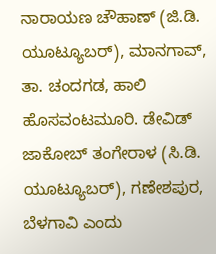ನಾರಾಯಣ ಚೌಹಾಣ್ (ಜಿ.ಡಿ. ಯೂಟ್ಯೂಬರ್), ಮಾನಗಾವ್, ತಾ. ಚಂದಗಡ, ಹಾಲಿ ಹೊಸವಂಟಮೂರಿ. ಡೇವಿಡ್ ಜಾಕೋಬ್ ತಂಗೇರಾಳ (ಸಿ.ಡಿ. ಯೂಟ್ಯೂಬರ್), ಗಣೇಶಪುರ, ಬೆಳಗಾವಿ ಎಂದು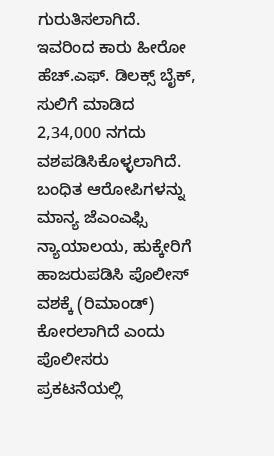ಗುರುತಿಸಲಾಗಿದೆ.
ಇವರಿಂದ ಕಾರು ಹೀರೋ ಹೆಚ್.ಎಫ್. ಡಿಲಕ್ಸ್ ಬೈಕ್, ಸುಲಿಗೆ ಮಾಡಿದ 2,34,000 ನಗದು ವಶಪಡಿಸಿಕೊಳ್ಳಲಾಗಿದೆ.
ಬಂಧಿತ ಆರೋಪಿಗಳನ್ನು ಮಾನ್ಯ ಜೆಎಂಎಫ್ಸಿ ನ್ಯಾಯಾಲಯ, ಹುಕ್ಕೇರಿಗೆ ಹಾಜರುಪಡಿಸಿ ಪೊಲೀಸ್ ವಶಕ್ಕೆ (ರಿಮಾಂಡ್) ಕೋರಲಾಗಿದೆ ಎಂದು ಪೊಲೀಸರು ಪ್ರಕಟನೆಯಲ್ಲಿ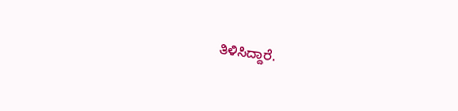ತಿಳಿಸಿದ್ದಾರೆ.